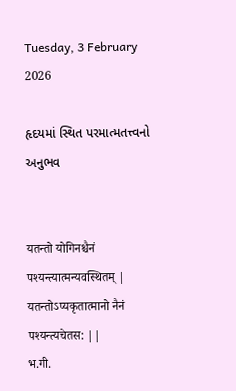Tuesday, 3 February 2026

હૃદયમાં સ્થિત પરમાત્મતત્ત્વનો અનુભવ


यतन्तो योगिनश्चैनं पश्यन्त्यात्मन्यवस्थितम् |
यतन्तोऽप्यकृतात्मानो नैनं पश्यन्त्यचेतस: ||
भ.गी.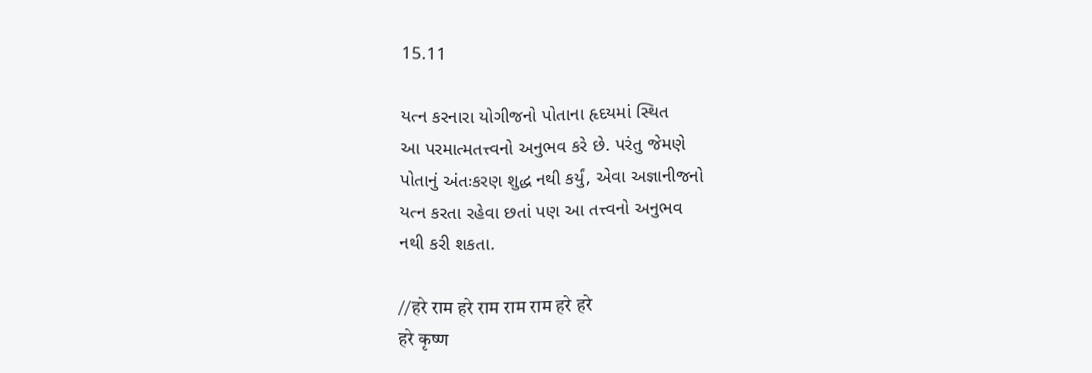15.11

યત્ન કરનારા યોગીજનો પોતાના હૃદયમાં સ્થિત
આ પરમાત્મતત્ત્વનો અનુભવ કરે છે. પરંતુ જેમણે
પોતાનું અંતઃકરણ શુદ્ધ નથી કર્યું, એવા અજ્ઞાનીજનો
યત્ન કરતા રહેવા છતાં પણ આ તત્ત્વનો અનુભવ
નથી કરી શકતા.

//हरे राम हरे राम राम राम हरे हरे
हरे कृष्ण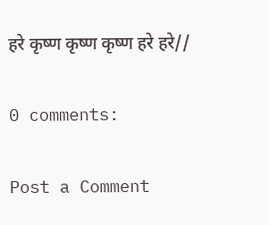हरे कृष्ण कृष्ण कृष्ण हरे हरे//

0 comments:

Post a Comment